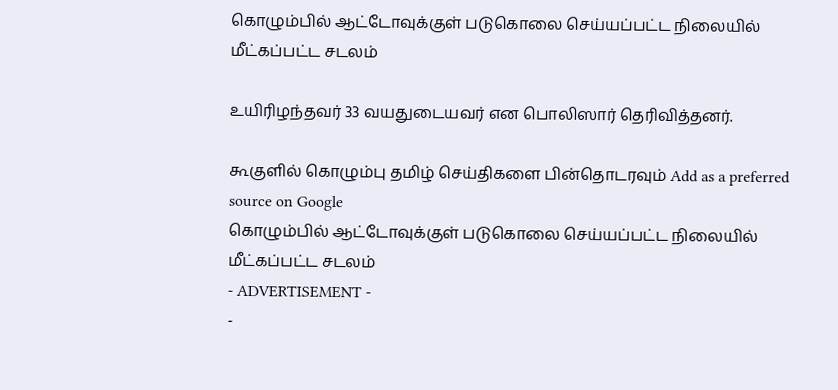கொழும்பில் ஆட்டோவுக்குள் படுகொலை செய்யப்பட்ட நிலையில் மீட்கப்பட்ட சடலம்

உயிரிழந்தவர் 33 வயதுடையவர் என பொலிஸார் தெரிவித்தனர்.

கூகுளில் கொழும்பு தமிழ் செய்திகளை பின்தொடரவும் Add as a preferred source on Google
கொழும்பில் ஆட்டோவுக்குள் படுகொலை செய்யப்பட்ட நிலையில் மீட்கப்பட்ட சடலம்
- ADVERTISEMENT -
-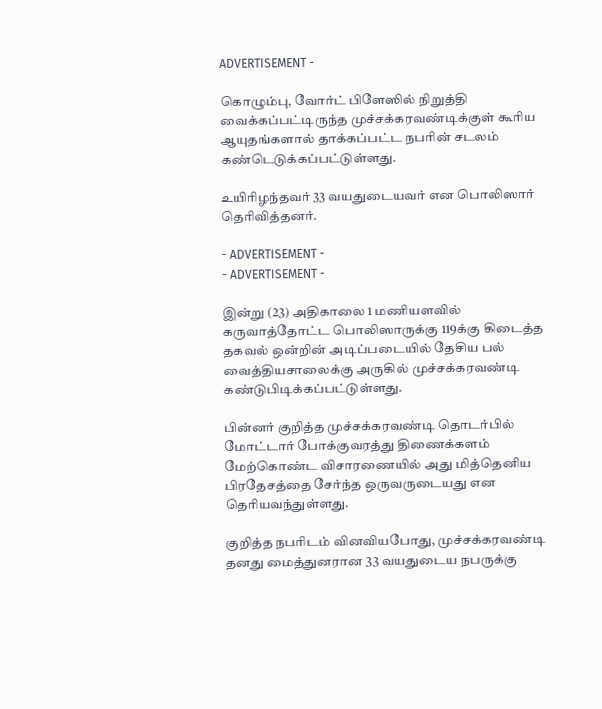ADVERTISEMENT -

கொழும்பு, வோர்ட் பிளேஸில் நிறுத்தி வைக்கப்பட்டிருந்த முச்சக்கரவண்டிக்குள் கூரிய ஆயுதங்களால் தாக்கப்பட்ட நபரின் சடலம் கண்டெடுக்கப்பட்டுள்ளது.

உயிரிழந்தவர் 33 வயதுடையவர் என பொலிஸார் தெரிவித்தனர்.

- ADVERTISEMENT -
- ADVERTISEMENT -

இன்று (23) அதிகாலை 1 மணியளவில் கருவாத்தோட்ட பொலிஸாருக்கு 119க்கு கிடைத்த தகவல் ஒன்றின் அடிப்படையில் தேசிய பல் வைத்தியசாலைக்கு அருகில் முச்சக்கரவண்டி கண்டுபிடிக்கப்பட்டுள்ளது.

பின்னர் குறித்த முச்சக்கரவண்டி தொடர்பில் மோட்டார் போக்குவரத்து திணைக்களம் மேற்கொண்ட விசாரணையில் அது மித்தெனிய பிரதேசத்தை சேர்ந்த ஒருவருடையது என தெரியவந்துள்ளது.

குறித்த நபரிடம் வினவியபோது, முச்சக்கரவண்டி தனது மைத்துனரான 33 வயதுடைய நபருக்கு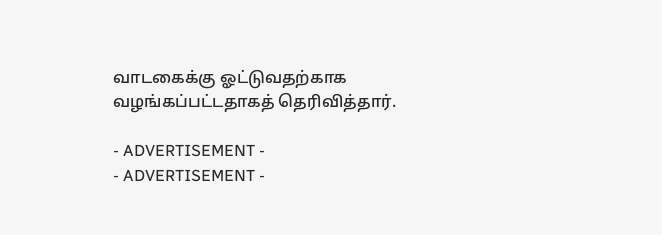வாடகைக்கு ஓட்டுவதற்காக வழங்கப்பட்டதாகத் தெரிவித்தார்.

- ADVERTISEMENT -
- ADVERTISEMENT -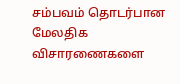சம்பவம் தொடர்பான மேலதிக விசாரணைகளை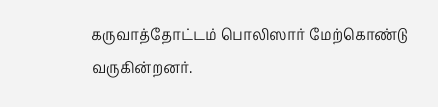கருவாத்தோட்டம் பொலிஸார் மேற்கொண்டு வருகின்றனர்.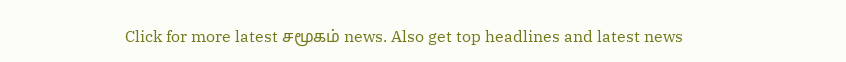Click for more latest சமூகம் news. Also get top headlines and latest news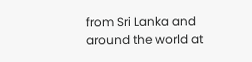from Sri Lanka and around the world at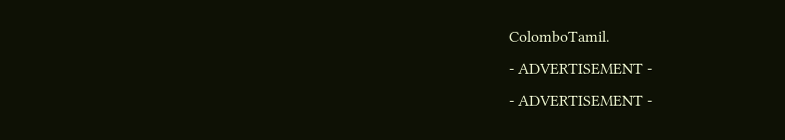ColomboTamil.
- ADVERTISEMENT -
- ADVERTISEMENT -